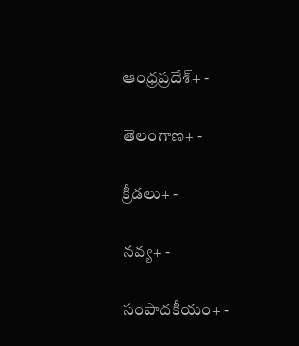ఆంధ్రప్రదేశ్+ -

తెలంగాణ+ -

క్రీడలు+ -

నవ్య+ -

సంపాదకీయం+ -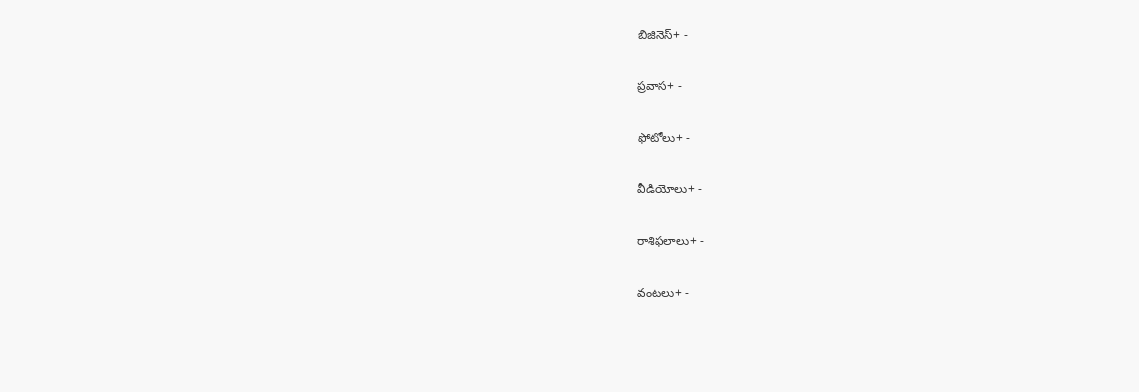బిజినెస్+ -

ప్రవాస+ -

ఫోటోలు+ -

వీడియోలు+ -

రాశిఫలాలు+ -

వంటలు+ -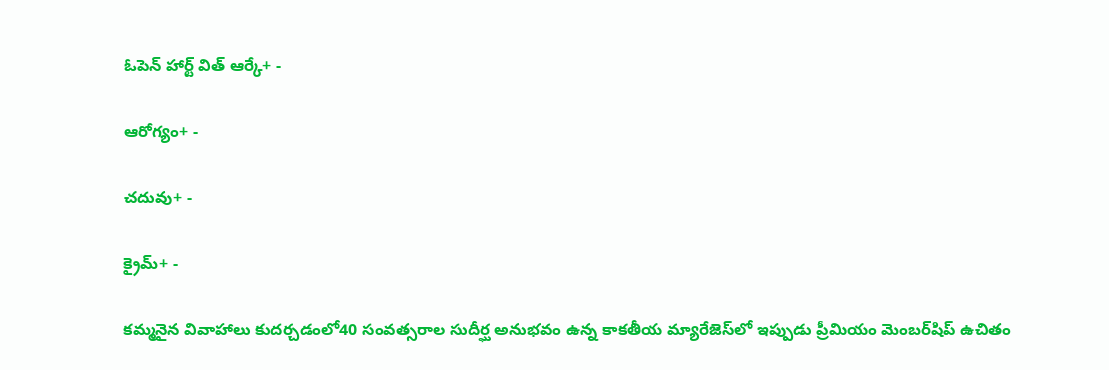ఓపెన్ హార్ట్ విత్ ఆర్కే+ -

ఆరోగ్యం+ -

చదువు+ -

క్రైమ్+ -

కమ్మనైన వివాహాలు కుదర్చడంలో40 సంవత్సరాల సుదీర్ఘ అనుభవం ఉన్న కాకతీయ మ్యారేజెస్‌లో ఇప్పుడు ప్రీమియం మెంబర్‌షిప్‌ ఉచితం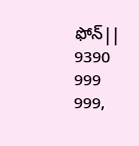ఫోన్|| 9390 999 999,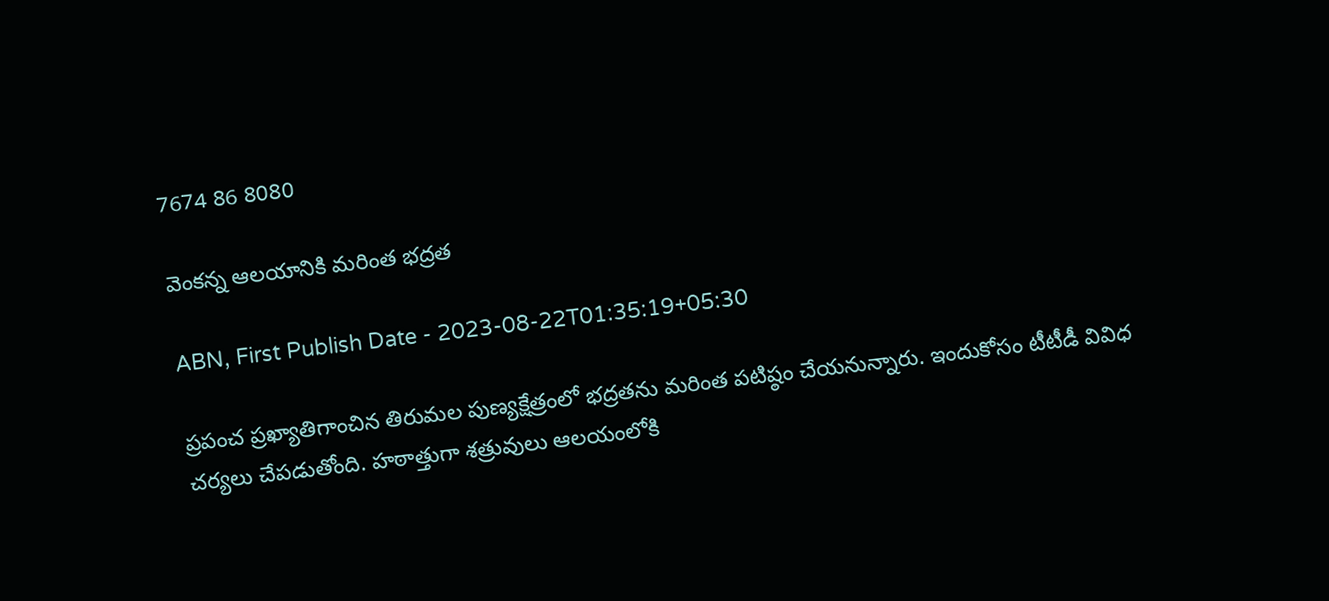7674 86 8080

వెంకన్న ఆలయానికి మరింత భద్రత

ABN, First Publish Date - 2023-08-22T01:35:19+05:30

ప్రపంచ ప్రఖ్యాతిగాంచిన తిరుమల పుణ్యక్షేత్రంలో భద్రతను మరింత పటిష్ఠం చేయనున్నారు. ఇందుకోసం టీటీడీ వివిధ చర్యలు చేపడుతోంది. హఠాత్తుగా శత్రువులు ఆలయంలోకి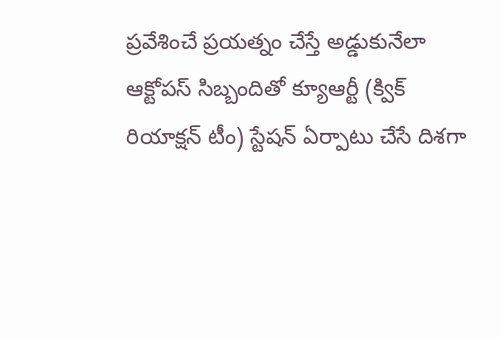ప్రవేశించే ప్రయత్నం చేస్తే అడ్డుకునేలా ఆక్టోపస్‌ సిబ్బందితో క్యూఆర్టీ (క్విక్‌ రియాక్షన్‌ టీం) స్టేషన్‌ ఏర్పాటు చేసే దిశగా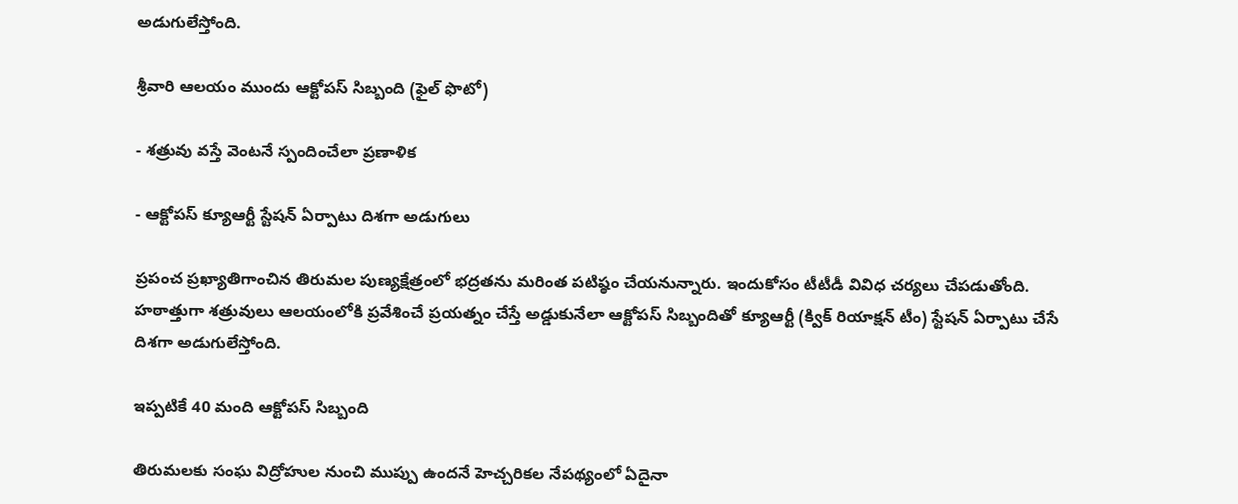అడుగులేస్తోంది.

శ్రీవారి ఆలయం ముందు ఆక్టోపస్‌ సిబ్బంది (ఫైల్‌ ఫొటో)

- శత్రువు వస్తే వెంటనే స్పందించేలా ప్రణాళిక

- ఆక్టోపస్‌ క్యూఆర్టీ స్టేషన్‌ ఏర్పాటు దిశగా అడుగులు

ప్రపంచ ప్రఖ్యాతిగాంచిన తిరుమల పుణ్యక్షేత్రంలో భద్రతను మరింత పటిష్ఠం చేయనున్నారు. ఇందుకోసం టీటీడీ వివిధ చర్యలు చేపడుతోంది. హఠాత్తుగా శత్రువులు ఆలయంలోకి ప్రవేశించే ప్రయత్నం చేస్తే అడ్డుకునేలా ఆక్టోపస్‌ సిబ్బందితో క్యూఆర్టీ (క్విక్‌ రియాక్షన్‌ టీం) స్టేషన్‌ ఏర్పాటు చేసే దిశగా అడుగులేస్తోంది.

ఇప్పటికే 40 మంది ఆక్టోపస్‌ సిబ్బంది

తిరుమలకు సంఘ విద్రోహుల నుంచి ముప్పు ఉందనే హెచ్చరికల నేపథ్యంలో ఏదైనా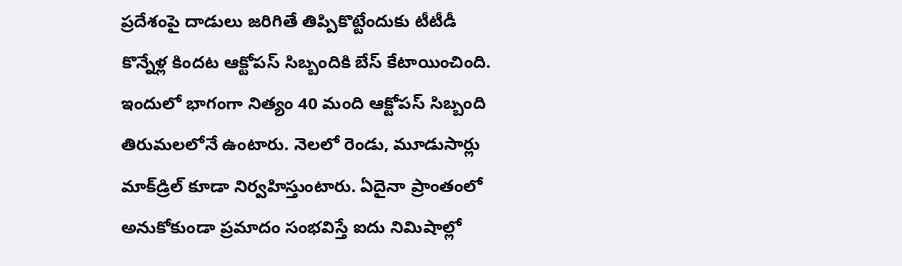ప్రదేశంపై దాడులు జరిగితే తిప్పికొట్టేందుకు టీటీడీ కొన్నేళ్ల కిందట ఆక్టోపస్‌ సిబ్బందికి బేస్‌ కేటాయించింది. ఇందులో భాగంగా నిత్యం 40 మంది ఆక్టోపస్‌ సిబ్బంది తిరుమలలోనే ఉంటారు. నెలలో రెండు, మూడుసార్లు మాక్‌డ్రిల్‌ కూడా నిర్వహిస్తుంటారు. ఏదైనా ప్రాంతంలో అనుకోకుండా ప్రమాదం సంభవిస్తే ఐదు నిమిషాల్లో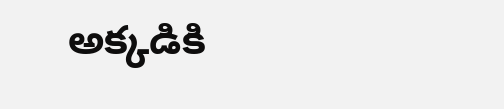అక్కడికి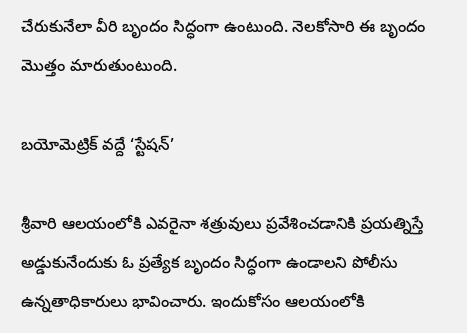చేరుకునేలా వీరి బృందం సిద్ధంగా ఉంటుంది. నెలకోసారి ఈ బృందం మొత్తం మారుతుంటుంది.

బయోమెట్రిక్‌ వద్దే ‘స్టేషన్‌’

శ్రీవారి ఆలయంలోకి ఎవరైనా శత్రువులు ప్రవేశించడానికి ప్రయత్నిస్తే అడ్డుకునేందుకు ఓ ప్రత్యేక బృందం సిద్ధంగా ఉండాలని పోలీసు ఉన్నతాధికారులు భావించారు. ఇందుకోసం ఆలయంలోకి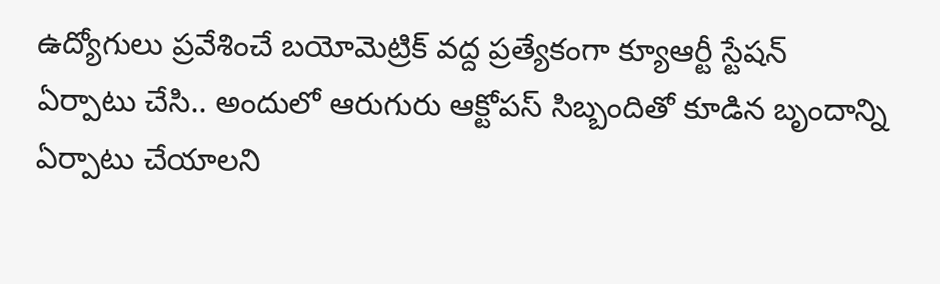ఉద్యోగులు ప్రవేశించే బయోమెట్రిక్‌ వద్ద ప్రత్యేకంగా క్యూఆర్టీ స్టేషన్‌ ఏర్పాటు చేసి.. అందులో ఆరుగురు ఆక్టోపస్‌ సిబ్బందితో కూడిన బృందాన్ని ఏర్పాటు చేయాలని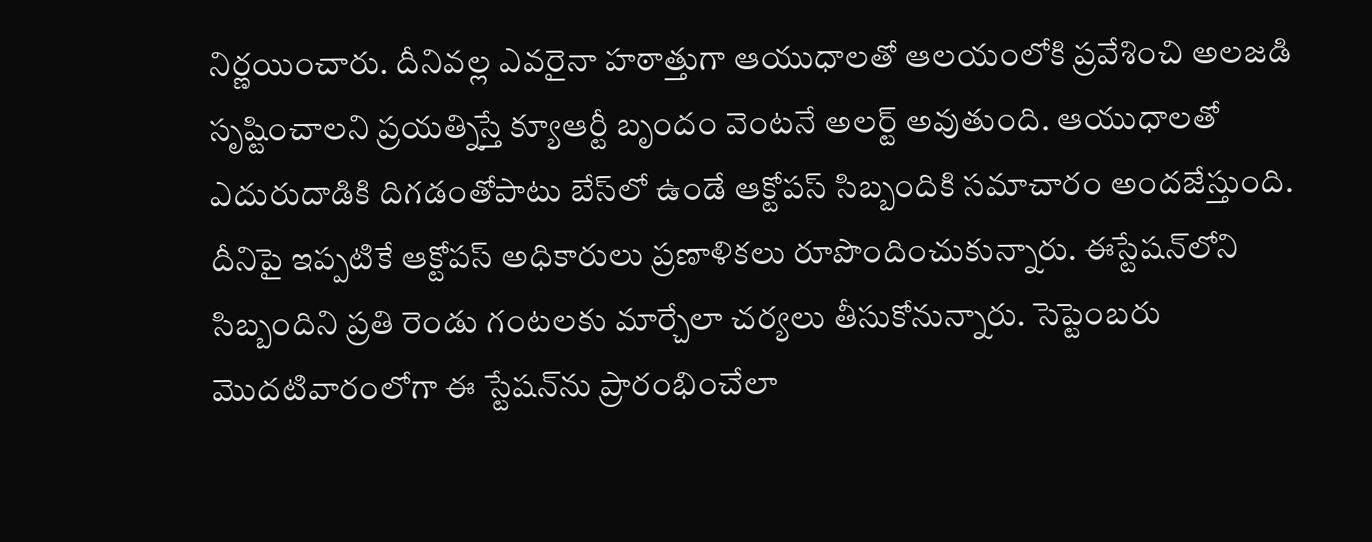నిర్ణయించారు. దీనివల్ల ఎవరైనా హఠాత్తుగా ఆయుధాలతో ఆలయంలోకి ప్రవేశించి అలజడి సృష్టించాలని ప్రయత్నిస్తే క్యూఆర్టీ బృందం వెంటనే అలర్ట్‌ అవుతుంది. ఆయుధాలతో ఎదురుదాడికి దిగడంతోపాటు బేస్‌లో ఉండే ఆక్టోపస్‌ సిబ్బందికి సమాచారం అందజేస్తుంది. దీనిపై ఇప్పటికే ఆక్టోపస్‌ అధికారులు ప్రణాళికలు రూపొందించుకున్నారు. ఈస్టేషన్‌లోని సిబ్బందిని ప్రతి రెండు గంటలకు మార్చేలా చర్యలు తీసుకోనున్నారు. సెప్టెంబరు మొదటివారంలోగా ఈ స్టేషన్‌ను ప్రారంభించేలా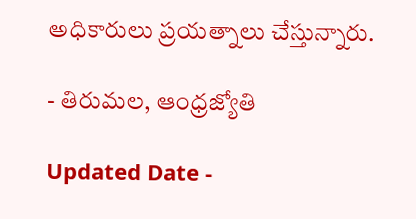అధికారులు ప్రయత్నాలు చేస్తున్నారు.

- తిరుమల, ఆంధ్రజ్యోతి

Updated Date -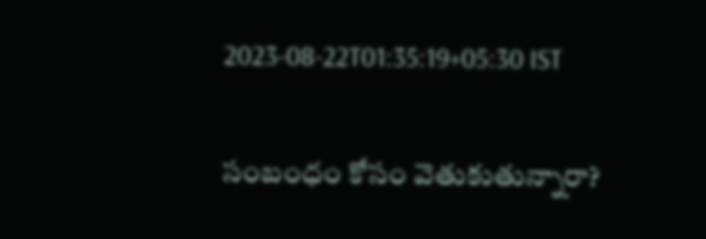2023-08-22T01:35:19+05:30 IST

సంబంధం కోసం వెతుకుతున్నారా?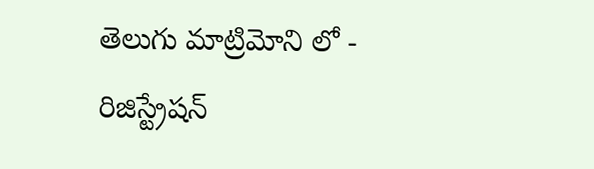తెలుగు మాట్రిమోని లో - రిజిస్ట్రేషన్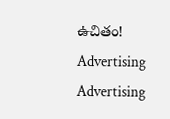ఉచితం!
Advertising
Advertising